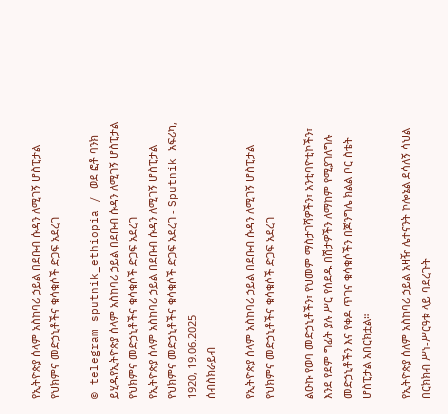የኢትዮጵያ ሰላም አስከባሪ ኃይል በደቡብ ሱዳን ለሚገኝ ሆስፒታል የህክምና መድኃኒቶችና ቁሳቁሶች ድጋፍ አደረገ

© telegram sputnik_ethiopia / ወደ ፎቶ ባንክ ይሂዱየኢትዮጵያ ሰላም አስከባሪ ኃይል በደቡብ ሱዳን ለሚገኝ ሆስፒታል የህክምና መድኃኒቶችና ቁሳቁሶች ድጋፍ አደረገ
የኢትዮጵያ ሰላም አስከባሪ ኃይል በደቡብ ሱዳን ለሚገኝ ሆስፒታል የህክምና መድኃኒቶችና ቁሳቁሶች ድጋፍ አደረገ - Sputnik አፍሪካ, 1920, 19.06.2025
ሰብስክራይብ

የኢትዮጵያ ሰላም አስከባሪ ኃይል በደቡብ ሱዳን ለሚገኝ ሆስፒታል የህክምና መድኃኒቶችና ቁሳቁሶች ድጋፍ አደረገ

ልዑኩ የወባ መድኃኒቶችን፣ የህመም ማስታገሻዎችን፣ አንቲባዮቲኮችን፣ እንደ የደም ግፊት ያሉ ሥር የሰደዱ በሽታዎችን ለማከም የሚያገለግሉ መድኃኒቶችን እና የቀዶ ጥገና ቁሳቁሶችን በጆንግሌ ክልል ቦር ስቴት ሆስፒታል አበርክቷል።

የኢትዮጵያ ሰለም አስከባሪ ኃይል አዛዥ ሌተናንት ኮሎኔል ደሳለኝ ሳህል በርክክብ ሥነ-ሥርዓቱ ላይ ባደረጉት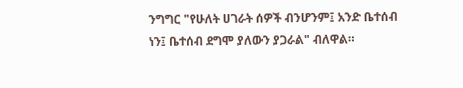ንግግር "የሁለት ሀገራት ሰዎች ብንሆንም፤ አንድ ቤተሰብ ነን፤ ቤተሰብ ደግሞ ያለውን ያጋራል" ብለዋል።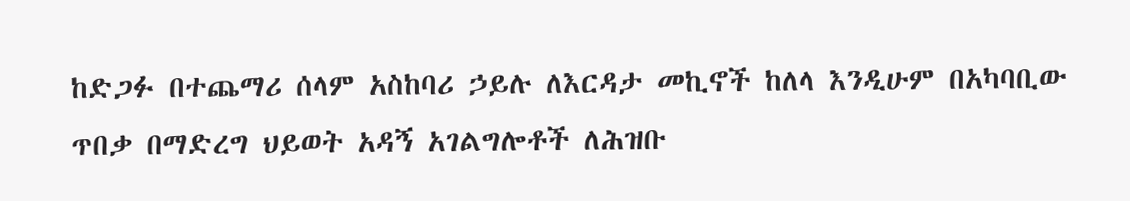ከድጋፉ በተጨማሪ ሰላም አስከባሪ ኃይሉ ለእርዳታ መኪኖች ከለላ እንዲሁም በአካባቢው ጥበቃ በማድረግ ህይወት አዳኝ አገልግሎቶች ለሕዝቡ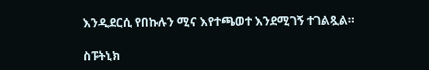እንዲደርሲ የበኩሉን ሚና እየተጫወተ እንደሚገኝ ተገልጿል።

ስፑትኒክ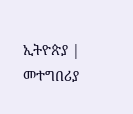ኢትዮጵያ | መተግበሪያ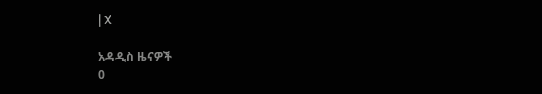| X

አዳዲስ ዜናዎች
0